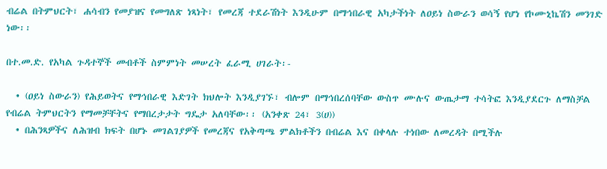ብሬል በትምህርት፣ ሐሳብን የመያዝና የመግለጽ ነጻነት፣ የመረጃ ተደራሽነት እንዲሁም በማኅበራዊ አካታችነት ለዐይነ ስውራን ወሳኝ የሆነ የኮሙኒኬሽን መንገድ ነው፡፡

በተ.መ.ድ. የአካል ጉዳተኞች መብቶች ስምምነት መሠረት ፈራሚ ሀገራት፡-

  • (ዐይነ ስውራን) የሕይወትና የማኅበራዊ እድገት ክህሎት እንዲያገኙ፣ ብሎም በማኅበረሰባቸው ውስጥ ሙሉና ውጤታማ ተሳትፎ እንዲያደርጉ ለማስቻል የብሬል ትምህርትን የማመቻቸትና የማበረታታት ግዴታ አለባቸው፡፡ (አንቀጽ 24፣ 3(ሀ))
  • በሕንጻዎችና ለሕዝብ ክፍት በሆኑ መገልገያዎች የመረጃና የአቅጣጫ ምልክቶችን በብሬል እና በቀላሉ ተነበው ለመረዳት በሚችሉ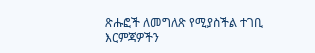ጽሑፎች ለመግለጽ የሚያስችል ተገቢ እርምጃዎችን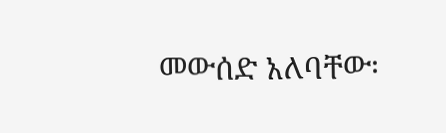መውሰድ አለባቸው፡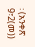፡ (አንቀጽ 9፣2(መ))